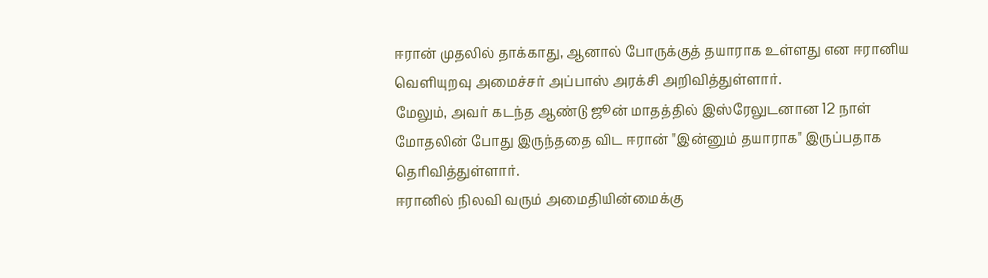ஈரான் முதலில் தாக்காது, ஆனால் போருக்குத் தயாராக உள்ளது என ஈரானிய வெளியுறவு அமைச்சர் அப்பாஸ் அரக்சி அறிவித்துள்ளார்.
மேலும், அவர் கடந்த ஆண்டு ஜூன் மாதத்தில் இஸ்ரேலுடனான 12 நாள் மோதலின் போது இருந்ததை விட ஈரான் "இன்னும் தயாராக" இருப்பதாக தெரிவித்துள்ளார்.
ஈரானில் நிலவி வரும் அமைதியின்மைக்கு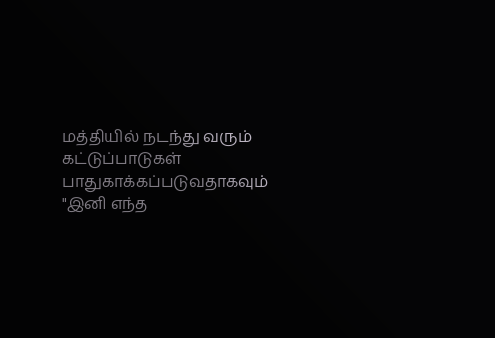மத்தியில் நடந்து வரும் கட்டுப்பாடுகள் பாதுகாக்கப்படுவதாகவும் "இனி எந்த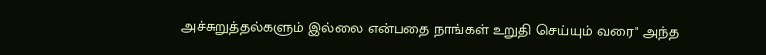அச்சுறுத்தல்களும் இல்லை என்பதை நாங்கள் உறுதி செய்யும் வரை" அந்த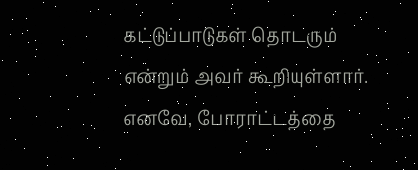கட்டுப்பாடுகள் தொடரும் என்றும் அவர் கூறியுள்ளார்.
எனவே, போராட்டத்தை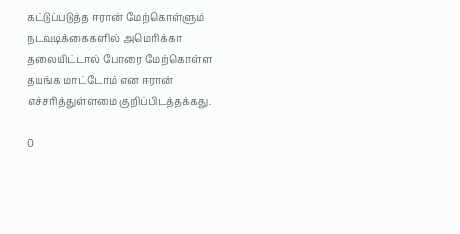கட்டுப்படுத்த ஈரான் மேற்கொள்ளும் நடவடிக்கைகளில் அமெரிக்கா தலையிட்டால் போரை மேற்கொள்ள தயங்க மாட்டோம் என ஈரான் எச்சரித்துள்ளமை குறிப்பிடத்தக்கது.

0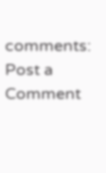comments:
Post a Comment